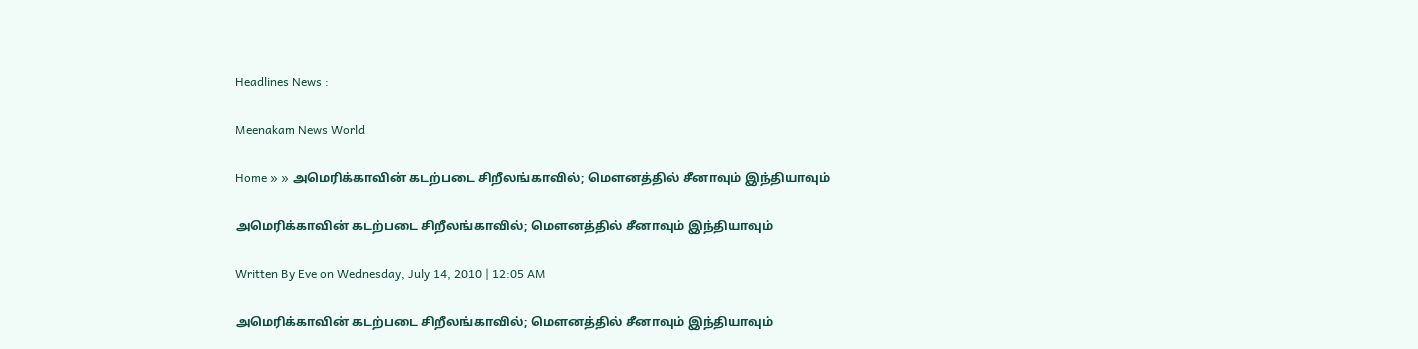Headlines News :

Meenakam News World

Home » » அமெரிக்காவின் கடற்படை சிறீலங்காவில்; மௌனத்தில் சீனாவும் இந்தியாவும்

அமெரிக்காவின் கடற்படை சிறீலங்காவில்; மௌனத்தில் சீனாவும் இந்தியாவும்

Written By Eve on Wednesday, July 14, 2010 | 12:05 AM

அமெரிக்காவின் கடற்படை சிறீலங்காவில்; மௌனத்தில் சீனாவும் இந்தியாவும்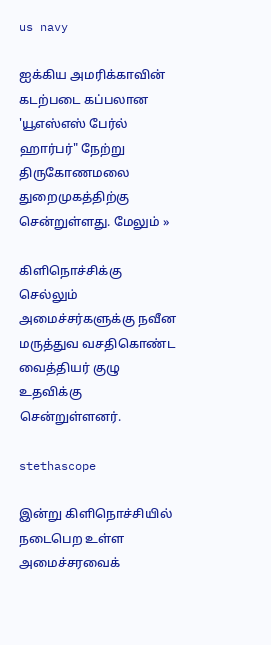us navy

ஐக்கிய அமரிக்காவின் கடற்படை கப்பலான 'யூஎஸ்எஸ் பேர்ல் ஹார்பர்" நேற்று திருகோணமலை துறைமுகத்திற்கு சென்றுள்ளது. மேலும் »

கிளிநொச்சிக்கு செல்லும் அமைச்சர்களுக்கு நவீன மருத்துவ வசதிகொண்ட வைத்தியர் குழு உதவிக்கு சென்றுள்ளனர்.

stethascope

இன்று கிளிநொச்சியில் நடைபெற உள்ள அமைச்சரவைக்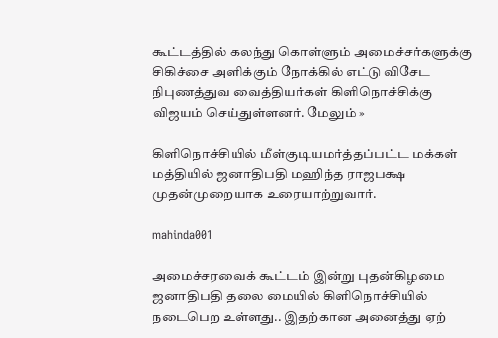கூட்டத்தில் கலந்து கொள்ளும் அமைச்சர்களுக்கு சிகிச்சை அளிக்கும் நோக்கில் எட்டு விசேட நிபுணத்துவ வைத்தியர்கள் கிளிநொச்சிக்கு விஜயம் செய்துள்ளனர். மேலும் »

கிளிநொச்சியில் மீள்குடியமர்த்தப்பட்ட மக்கள் மத்தியில் ஜனாதிபதி மஹிந்த ராஜபக்ஷ முதன்முறையாக உரையாற்றுவார்.

mahinda001

அமைச்சரவைக் கூட்டம் இன்று புதன்கிழமை ஜனாதிபதி தலை மையில் கிளிநொச்சியில் நடைபெற உள்ளது.. இதற்கான அனைத்து ஏற்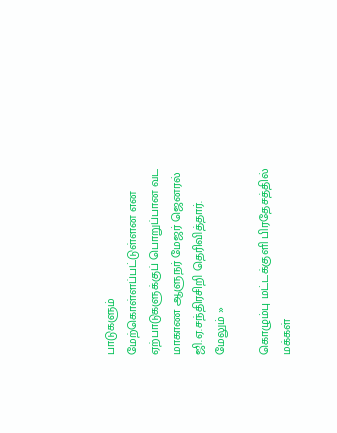பாடுகளும்  மேற்கொள்ளப்பட்டுள்ளன என ஏற்பாடுகளுக்குப் பொறுப்பான வட மாகாண ஆளுநர் மேஜர் ஜெனரல் ஜி.ஏ.சந்திரசிறி தெரிவித்தார். மேலும் »

கொழும்பு மட்டக்குளி பிரதேசத்தில் மக்கள்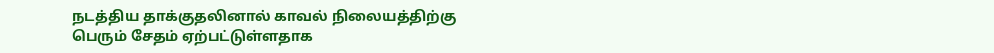நடத்திய தாக்குதலினால் காவல் நிலையத்திற்கு பெரும் சேதம் ஏற்பட்டுள்ளதாக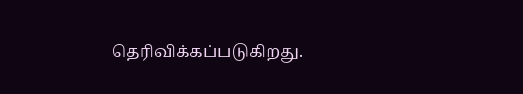தெரிவிக்கப்படுகிறது.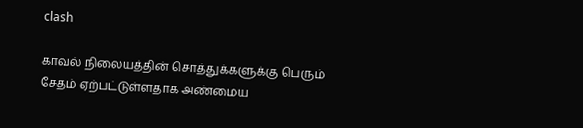clash

காவல் நிலையத்தின் சொத்துக்களுக்கு பெரும் சேதம் ஏற்பட்டுள்ளதாக அண்மைய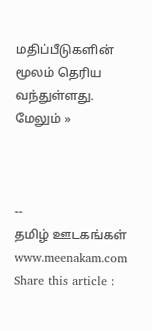மதிப்பீடுகளின் மூலம் தெரிய வந்துள்ளது. மேலும் »



--
தமிழ் ஊடகங்கள் www.meenakam.com
Share this article :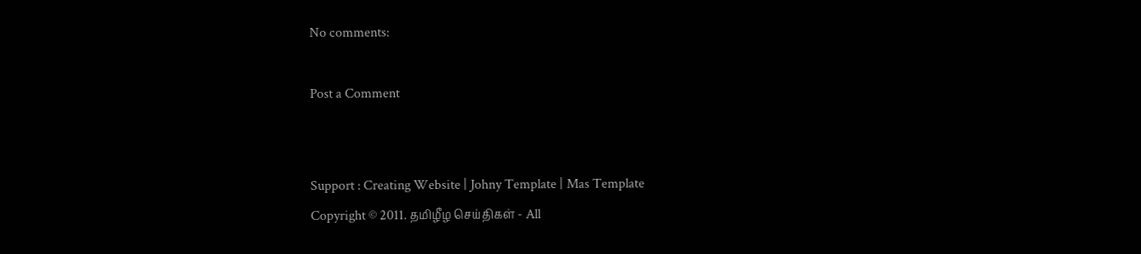No comments:

Post a Comment


Support : Creating Website | Johny Template | Mas Template
Copyright © 2011. தமிழீழ செய்திகள் - All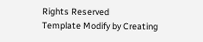Rights Reserved
Template Modify by Creating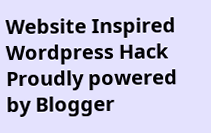Website Inspired Wordpress Hack
Proudly powered by Blogger